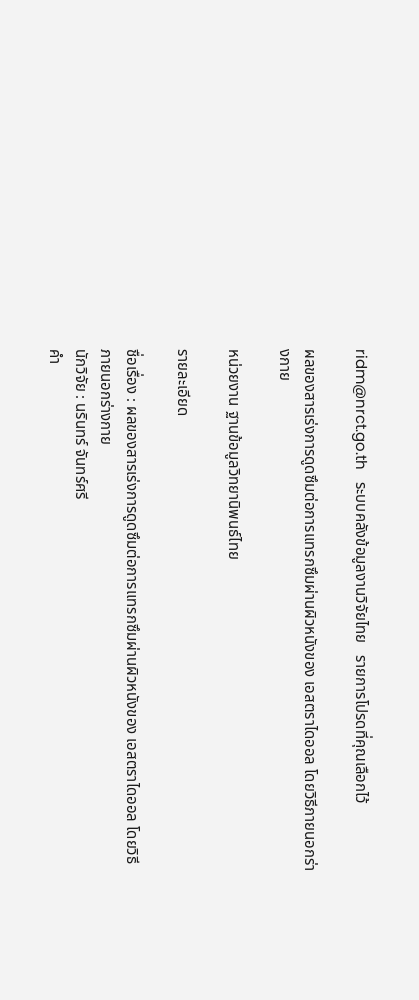ridm@nrct.go.th   ระบบคลังข้อมูลงานวิจัยไทย   รายการโปรดที่คุณเลือกไว้

ผลของสารเร่งการดูดซึมต่อการแทรกซึมผ่านผิวหนังของ เอสตราไดออล โดยวิธีภายนอกร่างกาย

หน่วยงาน ฐานข้อมูลวิทยานิพนธ์ไทย

รายละเอียด

ชื่อเรื่อง : ผลของสารเร่งการดูดซึมต่อการแทรกซึมผ่านผิวหนังของ เอสตราไดออล โดยวิธีภายนอกร่างกาย
นักวิจัย : นรินทร์ จันทร์ศรี
คำ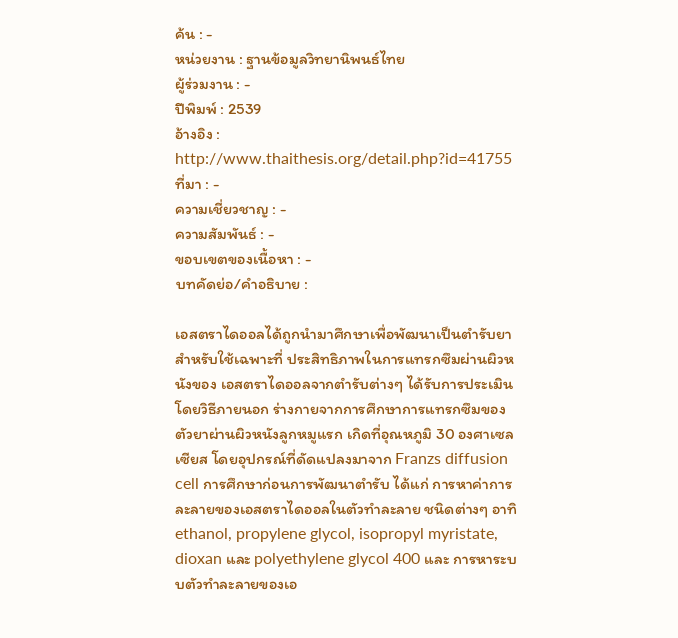ค้น : -
หน่วยงาน : ฐานข้อมูลวิทยานิพนธ์ไทย
ผู้ร่วมงาน : -
ปีพิมพ์ : 2539
อ้างอิง : http://www.thaithesis.org/detail.php?id=41755
ที่มา : -
ความเชี่ยวชาญ : -
ความสัมพันธ์ : -
ขอบเขตของเนื้อหา : -
บทคัดย่อ/คำอธิบาย :

เอสตราไดออลได้ถูกนำมาศึกษาเพื่อพัฒนาเป็นตำรับยา สำหรับใช้เฉพาะที่ ประสิทธิภาพในการแทรกซึมผ่านผิวหนังของ เอสตราไดออลจากตำรับต่างๆ ได้รับการประเมินโดยวิธีภายนอก ร่างกายจากการศึกษาการแทรกซึมของตัวยาผ่านผิวหนังลูกหมูแรก เกิดที่อุณหภูมิ 30 องศาเซลเซียส โดยอุปกรณ์ที่ดัดแปลงมาจาก Franzs diffusion cell การศึกษาก่อนการพัฒนาตำรับ ได้แก่ การหาค่าการละลายของเอสตราไดออลในตัวทำละลาย ชนิดต่างๆ อาทิ ethanol, propylene glycol, isopropyl myristate, dioxan และ polyethylene glycol 400 และ การหาระบบตัวทำละลายของเอ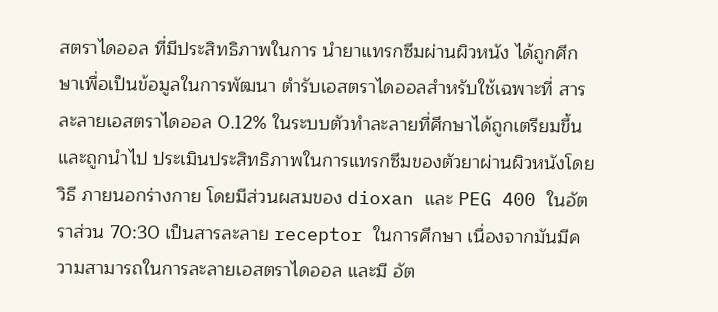สตราไดออล ที่มีประสิทธิภาพในการ นำยาแทรกซึมผ่านผิวหนัง ได้ถูกศึกษาเพื่อเป็นข้อมูลในการพัฒนา ตำรับเอสตราไดออลสำหรับใช้เฉพาะที่ สารละลายเอสตราไดออล 0.12% ในระบบตัวทำละลายที่ศึกษาได้ถูกเตรียมขึ้นและถูกนำไป ประเมินประสิทธิภาพในการแทรกซึมของตัวยาผ่านผิวหนังโดยวิธี ภายนอกร่างกาย โดยมีส่วนผสมของ dioxan และ PEG 400 ในอัตราส่วน 70:30 เป็นสารละลาย receptor ในการศึกษา เนื่องจากมันมีความสามารถในการละลายเอสตราไดออล และมี อัต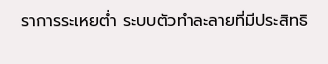ราการระเหยต่ำ ระบบตัวทำละลายที่มีประสิทธิ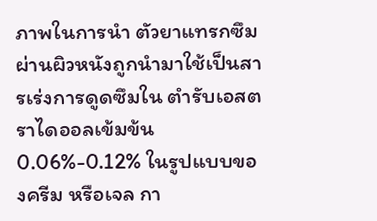ภาพในการนำ ตัวยาแทรกซึมผ่านผิวหนังถูกนำมาใช้เป็นสารเร่งการดูดซึมใน ตำรับเอสตราไดออลเข้มข้น 0.06%-0.12% ในรูปแบบของครีม หรือเจล กา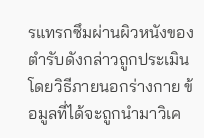รแทรกซึมผ่านผิวหนังของตำรับดังกล่าวถูกประเมิน โดยวิธีภายนอกร่างกาย ข้อมูลที่ได้จะถูกนำมาวิเค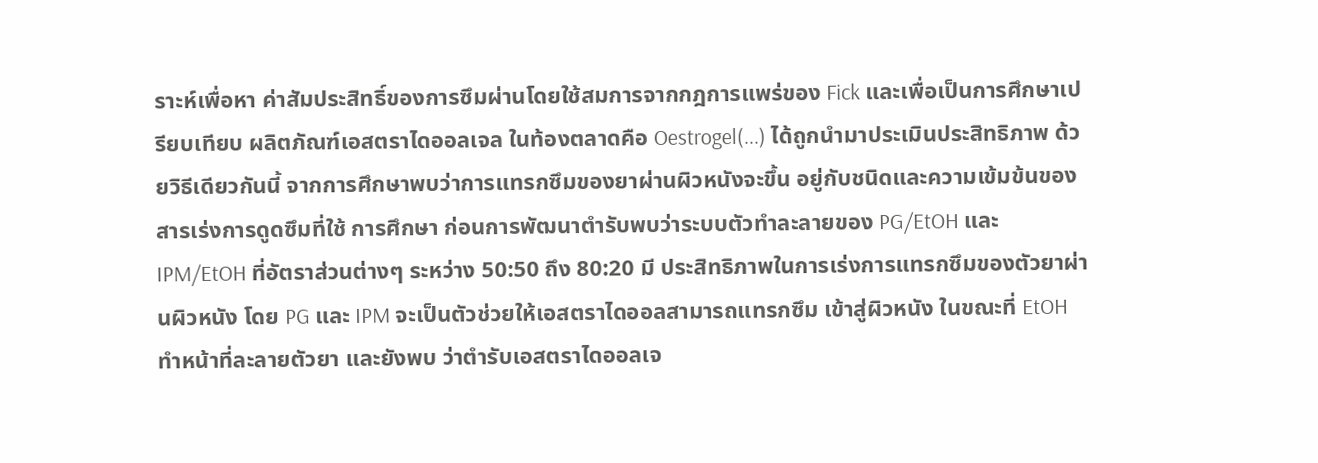ราะห์เพื่อหา ค่าสัมประสิทธิ์ของการซึมผ่านโดยใช้สมการจากกฎการแพร่ของ Fick และเพื่อเป็นการศึกษาเปรียบเทียบ ผลิตภัณฑ์เอสตราไดออลเจล ในท้องตลาดคือ Oestrogel(...) ได้ถูกนำมาประเมินประสิทธิภาพ ด้วยวิธีเดียวกันนี้ จากการศึกษาพบว่าการแทรกซึมของยาผ่านผิวหนังจะขึ้น อยู่กับชนิดและความเข้มข้นของสารเร่งการดูดซึมที่ใช้ การศึกษา ก่อนการพัฒนาตำรับพบว่าระบบตัวทำละลายของ PG/EtOH และ IPM/EtOH ที่อัตราส่วนต่างๆ ระหว่าง 50:50 ถึง 80:20 มี ประสิทธิภาพในการเร่งการแทรกซึมของตัวยาผ่านผิวหนัง โดย PG และ IPM จะเป็นตัวช่วยให้เอสตราไดออลสามารถแทรกซึม เข้าสู่ผิวหนัง ในขณะที่ EtOH ทำหน้าที่ละลายตัวยา และยังพบ ว่าตำรับเอสตราไดออลเจ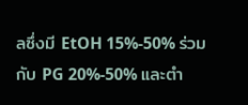ลซึ่งมี EtOH 15%-50% ร่วมกับ PG 20%-50% และตำ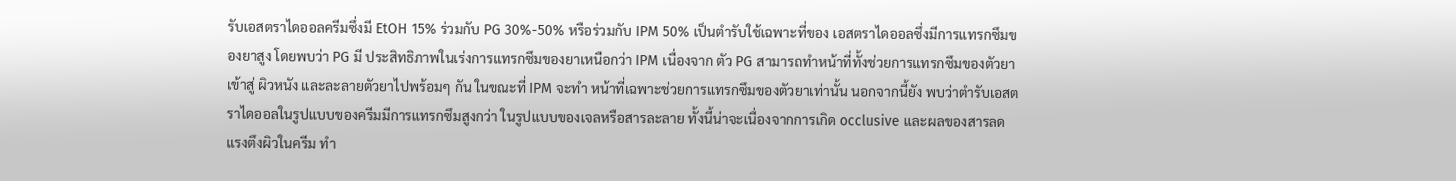รับเอสตราไดออลครีมซึ่งมี EtOH 15% ร่วมกับ PG 30%-50% หรือร่วมกับ IPM 50% เป็นตำรับใช้เฉพาะที่ของ เอสตราไดออลซึ่งมีการแทรกซึมของยาสูง โดยพบว่า PG มี ประสิทธิภาพในเร่งการแทรกซึมของยาเหนือกว่า IPM เนื่องจาก ตัว PG สามารถทำหน้าที่ทั้งช่วยการแทรกซึมของตัวยาเข้าสู่ ผิวหนัง และละลายตัวยาไปพร้อมๆ กัน ในขณะที่ IPM จะทำ หน้าที่เฉพาะช่วยการแทรกซึมของตัวยาเท่านั้น นอกจากนี้ยัง พบว่าตำรับเอสตราไดออลในรูปแบบของครีมมีการแทรกซึมสูงกว่า ในรูปแบบของเจลหรือสารละลาย ทั้งนี้น่าจะเนื่องจากการเกิด occlusive และผลของสารลดแรงตึงผิวในครีม ทำ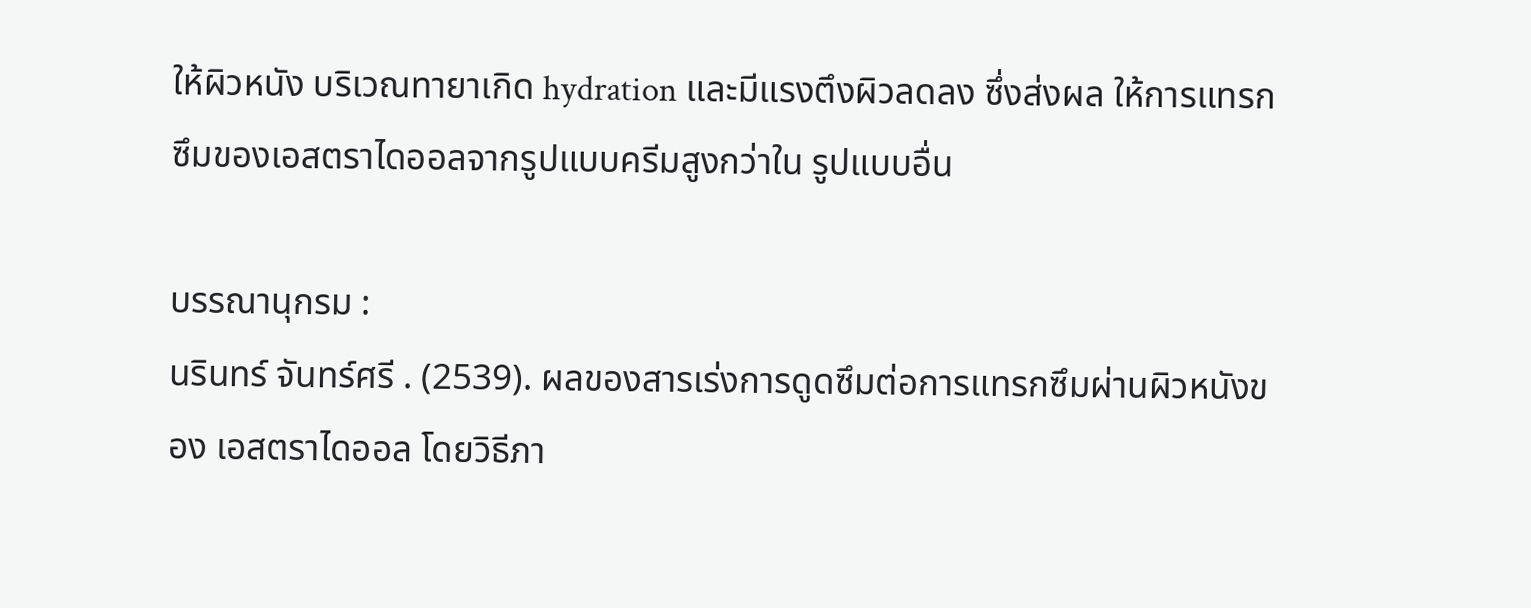ให้ผิวหนัง บริเวณทายาเกิด hydration และมีแรงตึงผิวลดลง ซึ่งส่งผล ให้การแทรกซึมของเอสตราไดออลจากรูปแบบครีมสูงกว่าใน รูปแบบอื่น

บรรณานุกรม :
นรินทร์ จันทร์ศรี . (2539). ผลของสารเร่งการดูดซึมต่อการแทรกซึมผ่านผิวหนังของ เอสตราไดออล โดยวิธีภา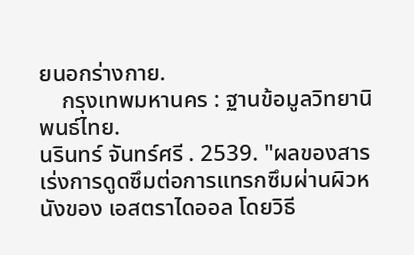ยนอกร่างกาย.
    กรุงเทพมหานคร : ฐานข้อมูลวิทยานิพนธ์ไทย.
นรินทร์ จันทร์ศรี . 2539. "ผลของสารเร่งการดูดซึมต่อการแทรกซึมผ่านผิวหนังของ เอสตราไดออล โดยวิธี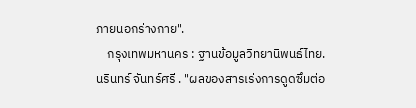ภายนอกร่างกาย".
    กรุงเทพมหานคร : ฐานข้อมูลวิทยานิพนธ์ไทย.
นรินทร์ จันทร์ศรี . "ผลของสารเร่งการดูดซึมต่อ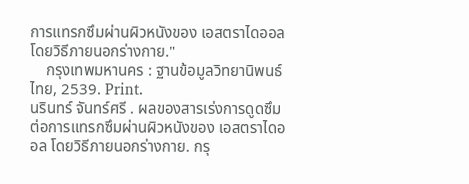การแทรกซึมผ่านผิวหนังของ เอสตราไดออล โดยวิธีภายนอกร่างกาย."
    กรุงเทพมหานคร : ฐานข้อมูลวิทยานิพนธ์ไทย, 2539. Print.
นรินทร์ จันทร์ศรี . ผลของสารเร่งการดูดซึมต่อการแทรกซึมผ่านผิวหนังของ เอสตราไดออล โดยวิธีภายนอกร่างกาย. กรุ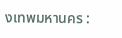งเทพมหานคร :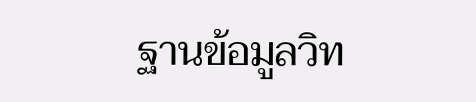ฐานข้อมูลวิท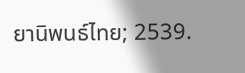ยานิพนธ์ไทย; 2539.